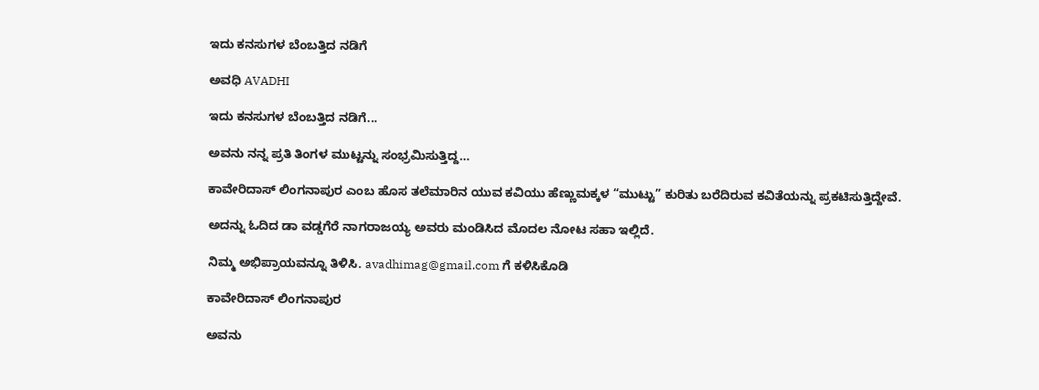ಇದು ಕನಸುಗಳ ಬೆಂಬತ್ತಿದ ನಡಿಗೆ‍

ಅವಧಿ AVADHI

ಇದು ಕನಸುಗಳ ಬೆಂಬತ್ತಿದ ನಡಿಗೆ...

ಅವನು ನನ್ನ ಪ್ರತಿ ತಿಂಗಳ ಮುಟ್ಟನ್ನು ಸಂಭ್ರಮಿಸುತ್ತಿದ್ದ…

ಕಾವೇರಿದಾಸ್ ಲಿಂಗನಾಪುರ ಎಂಬ ಹೊಸ ತಲೆಮಾರಿನ ಯುವ ಕವಿಯು ಹೆಣ್ಣುಮಕ್ಕಳ “ಮುಟ್ಟು” ಕುರಿತು ಬರೆದಿರುವ ಕವಿತೆಯನ್ನು ಪ್ರಕಟಿಸುತ್ತಿದ್ದೇವೆ.

ಅದನ್ನು ಓದಿದ ಡಾ ವಡ್ಡಗೆರೆ ನಾಗರಾಜಯ್ಯ ಅವರು ಮಂಡಿಸಿದ ಮೊದಲ ನೋಟ ಸಹಾ ಇಲ್ಲಿದೆ.

ನಿಮ್ಮ ಅಭಿಪ್ರಾಯವನ್ನೂ ತಿಳಿಸಿ. avadhimag@gmail.com ಗೆ ಕಳಿಸಿಕೊಡಿ

ಕಾವೇರಿದಾಸ್ ಲಿಂಗನಾಪುರ

ಅವನು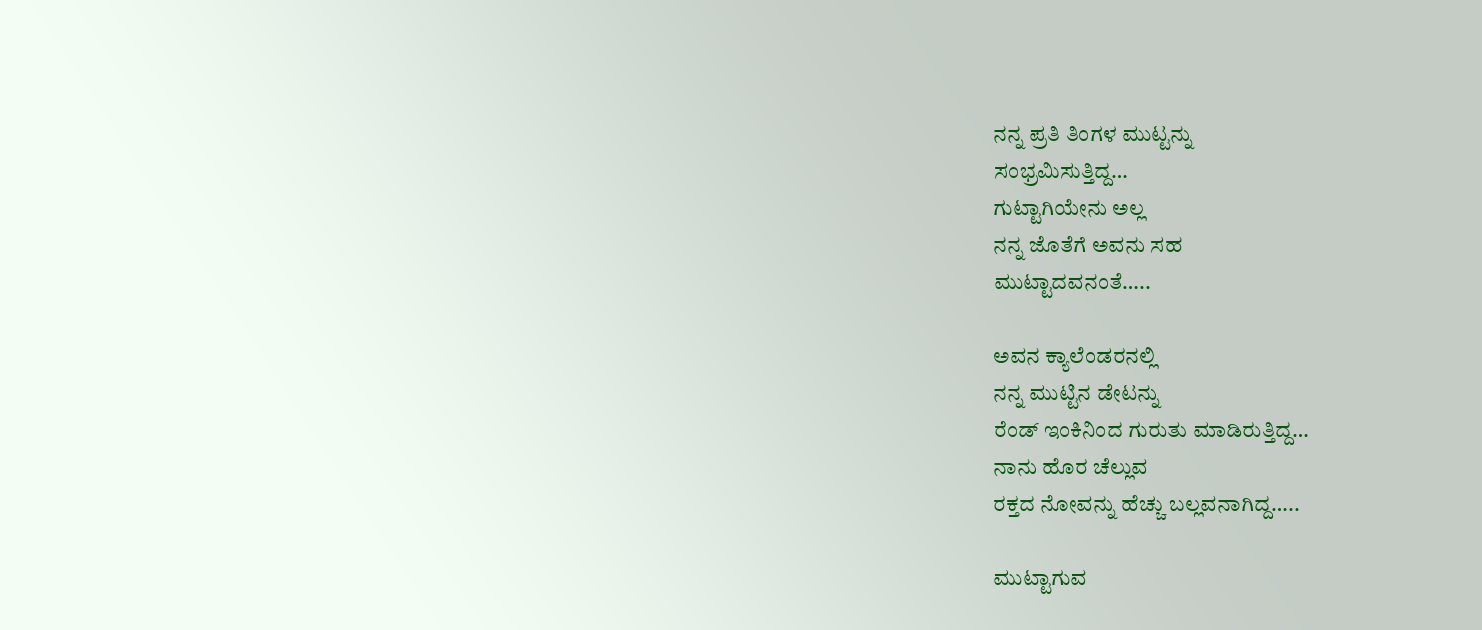ನನ್ನ ಪ್ರತಿ ತಿಂಗಳ ಮುಟ್ಟನ್ನು
ಸಂಭ್ರಮಿಸುತ್ತಿದ್ದ…
ಗುಟ್ಟಾಗಿಯೇನು ಅಲ್ಲ
ನನ್ನ ಜೊತೆಗೆ ಅವನು ಸಹ
ಮುಟ್ಟಾದವನಂತೆ…..

ಅವನ ಕ್ಯಾಲೆಂಡರನಲ್ಲಿ
ನನ್ನ ಮುಟ್ಟಿನ ಡೇಟನ್ನು
ರೆಂಡ್ ಇಂಕಿನಿಂದ ಗುರುತು ಮಾಡಿರುತ್ತಿದ್ದ…
ನಾನು ಹೊರ ಚೆಲ್ಲುವ
ರಕ್ತದ ನೋವನ್ನು ಹೆಚ್ಚು ಬಲ್ಲವನಾಗಿದ್ದ…..

ಮುಟ್ಟಾಗುವ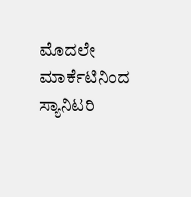ಮೊದಲೇ
ಮಾರ್ಕೆಟಿನಿಂದ
ಸ್ಯಾನಿಟರಿ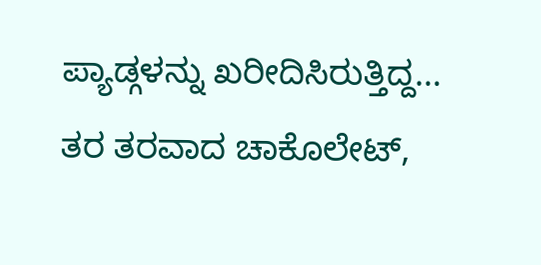ಪ್ಯಾಡ್ಗಳನ್ನು ಖರೀದಿಸಿರುತ್ತಿದ್ದ…
ತರ ತರವಾದ ಚಾಕೊಲೇಟ್‌,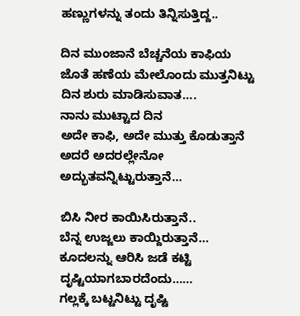ಹಣ್ಣುಗಳನ್ನು ತಂದು ತಿನ್ನಿಸುತ್ತಿದ್ದ..

ದಿನ ಮುಂಜಾನೆ ಬೆಚ್ಚನೆಯ ಕಾಫಿಯ
ಜೊತೆ ಹಣೆಯ ಮೇಲೊಂದು ಮುತ್ತನಿಟ್ಟು
ದಿನ ಶುರು ಮಾಡಿಸುವಾತ‌….
ನಾನು ಮುಟ್ಟಾದ ದಿನ
ಅದೇ ಕಾಫಿ, ಅದೇ ಮುತ್ತು ಕೊಡುತ್ತಾನೆ
ಅದರೆ ಅದರಲ್ಲೇನೋ ಅದ್ಭುತವನ್ನಿಟ್ಟುರುತ್ತಾನೆ…

ಬಿಸಿ ನೀರ ಕಾಯಿಸಿರುತ್ತಾನೆ..
ಬೆನ್ನ ಉಜ್ಜಲು ಕಾಯ್ದಿರುತ್ತಾನೆ…
ಕೂದಲನ್ನು ಆರಿಸಿ ಜಡೆ ಕಟ್ಟಿ
ದೃಷ್ಟಿಯಾಗಬಾರದೆಂದು……
ಗಲ್ಲಕ್ಕೆ ಬಟ್ಟನಿಟ್ಟು ದೃಷ್ಟಿ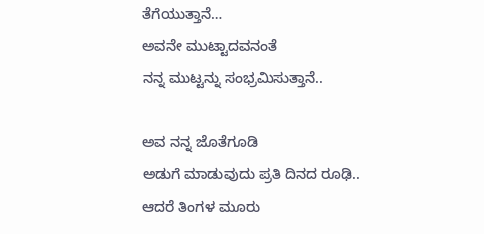ತೆಗೆಯುತ್ತಾನೆ…
ಅವನೇ ಮುಟ್ಟಾದವನಂತೆ
ನನ್ನ ಮುಟ್ಟನ್ನು ಸಂಭ್ರಮಿಸುತ್ತಾನೆ..

ಅವ ನನ್ನ ಜೊತೆಗೂಡಿ
ಅಡುಗೆ ಮಾಡುವುದು ಪ್ರತಿ ದಿನದ ರೂಢಿ..
ಆದರೆ ತಿಂಗಳ ಮೂರು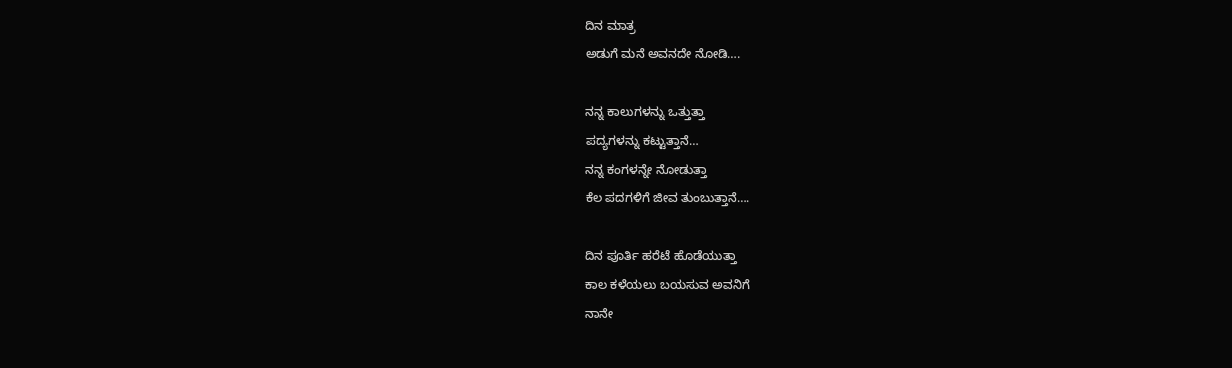ದಿನ ಮಾತ್ರ
ಅಡುಗೆ ಮನೆ ಅವನದೇ ನೋಡಿ….

ನನ್ನ ಕಾಲುಗಳನ್ನು ಒತ್ತುತ್ತಾ
ಪದ್ಯಗಳನ್ನು ಕಟ್ಟುತ್ತಾನೆ…
ನನ್ನ ಕಂಗಳನ್ನೇ ನೋಡುತ್ತಾ
ಕೆಲ ಪದಗಳಿಗೆ ಜೀವ ತುಂಬುತ್ತಾನೆ….

ದಿನ ಪೂರ್ತಿ ಹರೆಟೆ ಹೊಡೆಯುತ್ತಾ
ಕಾಲ ಕಳೆಯಲು ಬಯಸುವ ಅವನಿಗೆ
ನಾನೇ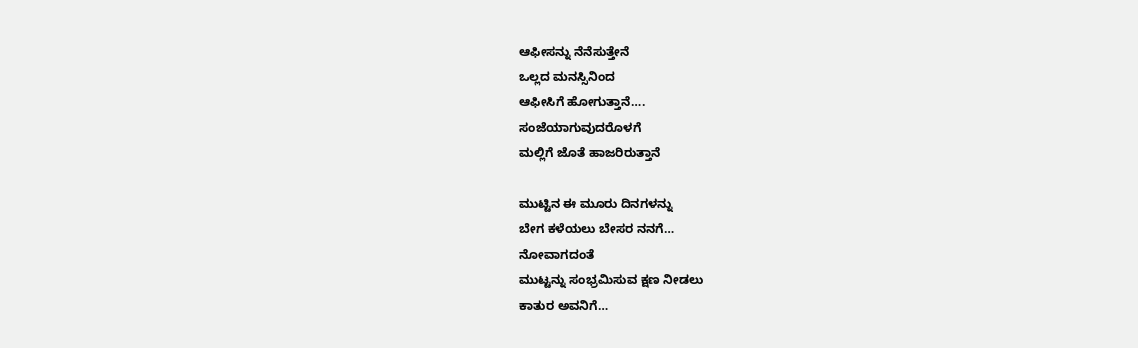ಆಫೀಸನ್ನು ನೆನೆ‌ಸುತ್ತೇನೆ
ಒಲ್ಲದ ಮನಸ್ಸಿನಿಂದ
ಆಫೀಸಿಗೆ ಹೋಗುತ್ತಾನೆ….
ಸಂಜೆಯಾಗುವುದರೊಳಗೆ
ಮಲ್ಲಿಗೆ ಜೊತೆ ಹಾಜರಿರುತ್ತಾನೆ

ಮುಟ್ಟಿನ ಈ ಮೂರು ದಿ‌ನ‌ಗಳನ್ನು
ಬೇಗ ಕಳೆಯಲು ಬೇಸರ ನನಗೆ…
ನೋವಾಗದಂತೆ
ಮುಟ್ಟನ್ನು ಸಂಭ್ರಮಿಸುವ ಕ್ಷಣ ನೀಡಲು
ಕಾತುರ ಅವನಿಗೆ‌…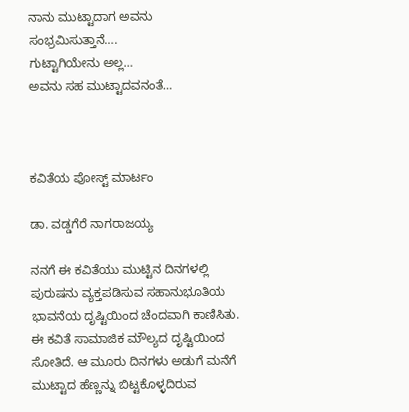ನಾನು ಮುಟ್ಟಾದಾಗ ಅವನು
ಸಂಭ್ರಮಿಸುತ್ತಾ‌ನೆ….
ಗುಟ್ಟಾಗಿಯೇನು‌ ಅಲ್ಲ…
ಅವನು ಸಹ ಮುಟ್ಟಾದವನಂತೆ…



ಕವಿತೆಯ ಪೋಸ್ಟ್ ಮಾರ್ಟಂ

ಡಾ. ವಡ್ಡಗೆರೆ ನಾಗರಾಜಯ್ಯ

ನನಗೆ ಈ ಕವಿತೆಯು ಮುಟ್ಟಿನ ದಿನಗಳಲ್ಲಿ ಪುರುಷನು ವ್ಯಕ್ತಪಡಿಸುವ ಸಹಾನುಭೂತಿಯ ಭಾವನೆಯ ದೃಷ್ಟಿಯಿಂದ ಚೆಂದವಾಗಿ ಕಾಣಿಸಿತು. ಈ ಕವಿತೆ ಸಾಮಾಜಿಕ ಮೌಲ್ಯದ ದೃಷ್ಟಿಯಿಂದ ಸೋತಿದೆ. ಆ ಮೂರು ದಿನಗಳು ಅಡುಗೆ ಮನೆಗೆ ಮುಟ್ಟಾದ ಹೆಣ್ಣನ್ನು ಬಿಟ್ಟಕೊಳ್ಳದಿರುವ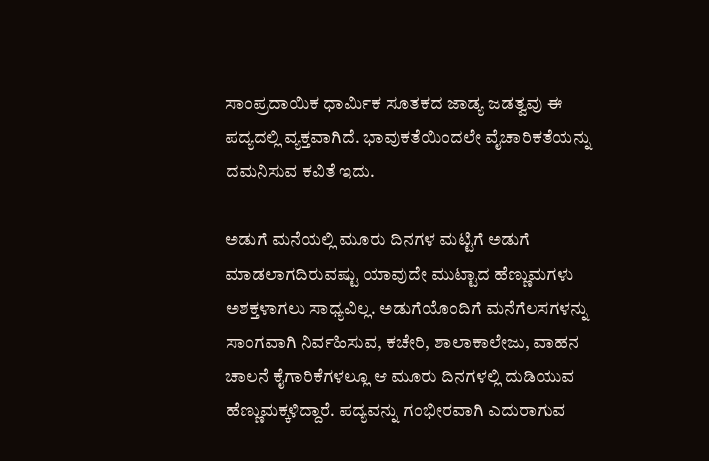ಸಾಂಪ್ರದಾಯಿಕ ಧಾರ್ಮಿಕ ಸೂತಕದ ಜಾಡ್ಯ ಜಡತ್ವವು ಈ ಪದ್ಯದಲ್ಲಿ ವ್ಯಕ್ತವಾಗಿದೆ. ಭಾವುಕತೆಯಿಂದಲೇ ವೈಚಾರಿಕತೆಯನ್ನು ದಮನಿಸುವ ಕವಿತೆ ಇದು.

ಅಡುಗೆ ಮನೆಯಲ್ಲಿ ಮೂರು ದಿನಗಳ ಮಟ್ಟಿಗೆ ಅಡುಗೆ ಮಾಡಲಾಗದಿರುವಷ್ಟು ಯಾವುದೇ ಮುಟ್ಟಾದ ಹೆಣ್ಣುಮಗಳು ಅಶಕ್ತಳಾಗಲು ಸಾಧ್ಯವಿಲ್ಲ. ಅಡುಗೆಯೊಂದಿಗೆ ಮನೆಗೆಲಸಗಳನ್ನು ಸಾಂಗವಾಗಿ ನಿರ್ವಹಿಸುವ, ಕಚೇರಿ, ಶಾಲಾಕಾಲೇಜು, ವಾಹನ ಚಾಲನೆ ಕೈಗಾರಿಕೆಗಳಲ್ಲೂ ಆ ಮೂರು ದಿನಗಳಲ್ಲಿ ದುಡಿಯುವ ಹೆಣ್ಣುಮಕ್ಕಳಿದ್ದಾರೆ. ಪದ್ಯವನ್ನು ಗಂಭೀರವಾಗಿ ಎದುರಾಗುವ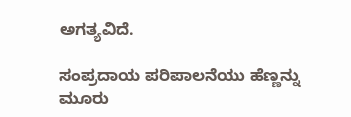ಅಗತ್ಯವಿದೆ.

ಸಂಪ್ರದಾಯ ಪರಿಪಾಲನೆಯು ಹೆಣ್ಣನ್ನು ಮೂರು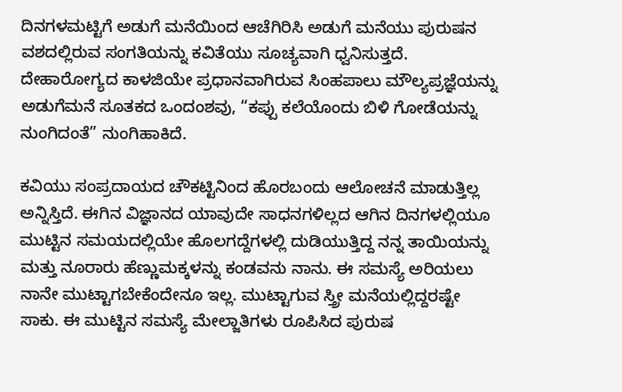ದಿನಗಳಮಟ್ಟಿಗೆ ಅಡುಗೆ ಮನೆಯಿಂದ ಆಚೆಗಿರಿಸಿ ಅಡುಗೆ ಮನೆಯು ಪುರುಷನ ವಶದಲ್ಲಿರುವ ಸಂಗತಿಯನ್ನು ಕವಿತೆಯು ಸೂಚ್ಯವಾಗಿ ಧ್ವನಿಸುತ್ತದೆ. ದೇಹಾರೋಗ್ಯದ ಕಾಳಜಿಯೇ ಪ್ರಧಾನವಾಗಿರುವ ಸಿಂಹಪಾಲು ಮೌಲ್ಯಪ್ರಜ್ಞೆಯನ್ನು ಅಡುಗೆಮನೆ ಸೂತಕದ ಒಂದಂಶವು, “ಕಪ್ಪು ಕಲೆಯೊಂದು ಬಿಳಿ ಗೋಡೆಯನ್ನು ನುಂಗಿದಂತೆ” ನುಂಗಿಹಾಕಿದೆ.

ಕವಿಯು ಸಂಪ್ರದಾಯದ ಚೌಕಟ್ಟಿನಿಂದ ಹೊರಬಂದು ಆಲೋಚನೆ ಮಾಡುತ್ತಿಲ್ಲ ಅನ್ನಿಸ್ತಿದೆ. ಈಗಿನ ವಿಜ್ಞಾನದ ಯಾವುದೇ ಸಾಧನಗಳಿಲ್ಲದ ಆಗಿನ ದಿನಗಳಲ್ಲಿಯೂ ಮುಟ್ಟಿನ ಸಮಯದಲ್ಲಿಯೇ ಹೊಲಗದ್ದೆಗಳಲ್ಲಿ ದುಡಿಯುತ್ತಿದ್ದ ನನ್ನ ತಾಯಿಯನ್ನು ಮತ್ತು ನೂರಾರು ಹೆಣ್ಣುಮಕ್ಕಳನ್ನು ಕಂಡವನು ನಾನು. ಈ ಸಮಸ್ಯೆ ಅರಿಯಲು ನಾನೇ ಮುಟ್ಟಾಗಬೇಕೆಂದೇನೂ ಇಲ್ಲ. ಮುಟ್ಟಾಗುವ ಸ್ತ್ರೀ ಮನೆಯಲ್ಲಿದ್ದರಷ್ಟೇ ಸಾಕು. ಈ ಮುಟ್ಟಿನ ಸಮಸ್ಯೆ ಮೇಲ್ಜಾತಿಗಳು ರೂಪಿಸಿದ ಪುರುಷ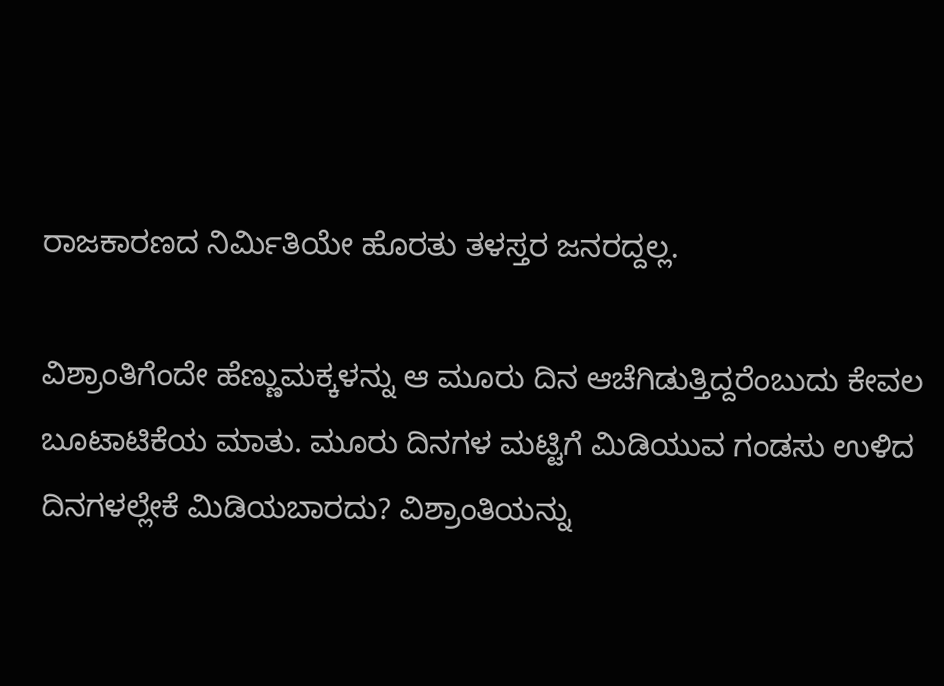ರಾಜಕಾರಣದ ನಿರ್ಮಿತಿಯೇ ಹೊರತು ತಳಸ್ತರ ಜನರದ್ದಲ್ಲ.

ವಿಶ್ರಾಂತಿಗೆಂದೇ ಹೆಣ್ಣುಮಕ್ಕಳನ್ನು ಆ ಮೂರು ದಿನ ಆಚೆಗಿಡುತ್ತಿದ್ದರೆಂಬುದು ಕೇವಲ ಬೂಟಾಟಿಕೆಯ ಮಾತು. ಮೂರು ದಿನಗಳ ಮಟ್ಟಿಗೆ ಮಿಡಿಯುವ ಗಂಡಸು ಉಳಿದ ದಿನಗಳಲ್ಲೇಕೆ ಮಿಡಿಯಬಾರದು? ವಿಶ್ರಾಂತಿಯನ್ನು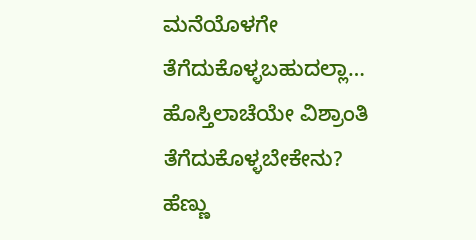ಮನೆಯೊಳಗೇ ತೆಗೆದುಕೊಳ್ಳಬಹುದಲ್ಲಾ… ಹೊಸ್ತಿಲಾಚೆಯೇ ವಿಶ್ರಾಂತಿ ತೆಗೆದುಕೊಳ್ಳಬೇಕೇನು? ಹೆಣ್ಣು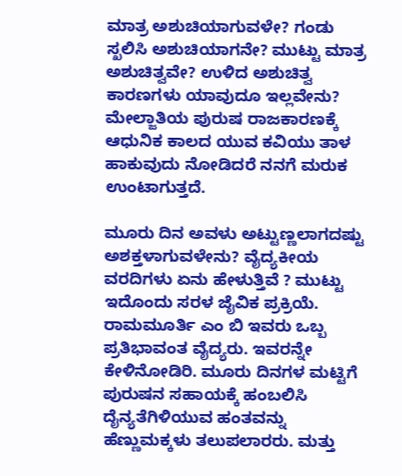ಮಾತ್ರ ಅಶುಚಿಯಾಗುವಳೇ? ಗಂಡು ಸ್ಖಲಿಸಿ ಅಶುಚಿಯಾಗನೇ? ಮುಟ್ಟು ಮಾತ್ರ ಅಶುಚಿತ್ವವೇ? ಉಳಿದ ಅಶುಚಿತ್ವ ಕಾರಣಗಳು ಯಾವುದೂ ಇಲ್ಲವೇನು? ಮೇಲ್ಜಾತಿಯ ಪುರುಷ ರಾಜಕಾರಣಕ್ಕೆ ಆಧುನಿಕ ಕಾಲದ ಯುವ ಕವಿಯು ತಾಳ ಹಾಕುವುದು ನೋಡಿದರೆ ನನಗೆ ಮರುಕ ಉಂಟಾಗುತ್ತದೆ.

ಮೂರು ದಿನ ಅವಳು ಅಟ್ಟುಣ್ಣಲಾಗದಷ್ಟು ಅಶಕ್ತಳಾಗುವಳೇನು? ವೈದ್ಯಕೀಯ ವರದಿಗಳು ಏನು ಹೇಳುತ್ತಿವೆ ? ಮುಟ್ಟು ಇದೊಂದು ಸರಳ ಜೈವಿಕ ಪ್ರಕ್ರಿಯೆ. ರಾಮಮೂರ್ತಿ ಎಂ ಬಿ ಇವರು ಒಬ್ಬ ಪ್ರತಿಭಾವಂತ ವೈದ್ಯರು. ಇವರನ್ನೇ ಕೇಳಿನೋಡಿರಿ. ಮೂರು ದಿನಗಳ‌ ಮಟ್ಟಿಗೆ ಪುರುಷನ ಸಹಾಯಕ್ಕೆ ಹಂಬಲಿಸಿ ದೈನ್ಯತೆಗಿಳಿಯುವ ಹಂತವನ್ನು ಹೆಣ್ಣುಮಕ್ಕಳು ತಲುಪಲಾರರು. ಮತ್ತು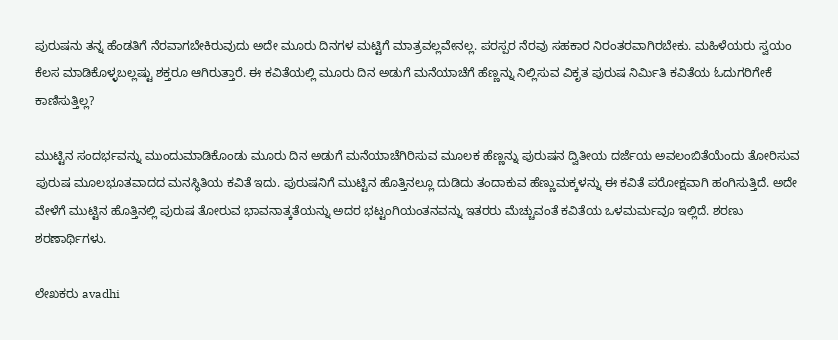ಪುರುಷನು ತನ್ನ ಹೆಂಡತಿಗೆ ನೆರವಾಗಬೇಕಿರುವುದು ಅದೇ ಮೂರು ದಿನಗಳ ಮಟ್ಟಿಗೆ ಮಾತ್ರವಲ್ಲವೇನಲ್ಲ. ಪರಸ್ಪರ ನೆರವು ಸಹಕಾರ ನಿರಂತರವಾಗಿರಬೇಕು. ಮಹಿಳೆಯರು ಸ್ವಯಂ ಕೆಲಸ ಮಾಡಿಕೊಳ್ಳಬಲ್ಲಷ್ಟು ಶಕ್ತರೂ ಆಗಿರುತ್ತಾರೆ. ಈ ಕವಿತೆಯಲ್ಲಿ ಮೂರು ದಿನ ಅಡುಗೆ ಮನೆಯಾಚೆಗೆ ಹೆಣ್ಣನ್ನು ನಿಲ್ಲಿಸುವ ವಿಕೃತ ಪುರುಷ ನಿರ್ಮಿತಿ ಕವಿತೆಯ ಓದುಗರಿಗೇಕೆ ಕಾಣಿಸುತ್ತಿಲ್ಲ?

ಮುಟ್ಟಿನ ಸಂದರ್ಭವನ್ನು ಮುಂದುಮಾಡಿಕೊಂಡು ಮೂರು ದಿನ ಅಡುಗೆ ಮನೆಯಾಚೆಗಿರಿಸುವ ಮೂಲಕ ಹೆಣ್ಣನ್ನು ಪುರುಷನ ದ್ವಿತೀಯ ದರ್ಜೆಯ ಅವಲಂಬಿತೆಯೆಂದು ತೋರಿಸುವ ಪುರುಷ ಮೂಲಭೂತವಾದದ ಮನಸ್ಥಿತಿಯ ಕವಿತೆ ಇದು. ಪುರುಷನಿಗೆ ಮುಟ್ಟಿನ ಹೊತ್ತಿನಲ್ಲೂ ದುಡಿದು ತಂದಾಕುವ ಹೆಣ್ಣುಮಕ್ಕಳನ್ನು ಈ ಕವಿತೆ ಪರೋಕ್ಷವಾಗಿ ಹಂಗಿಸುತ್ತಿದೆ. ಅದೇ ವೇಳೆಗೆ ಮುಟ್ಟಿನ ಹೊತ್ತಿನಲ್ಲಿ ಪುರುಷ ತೋರುವ ಭಾವನಾತ್ಕತೆಯನ್ನು ಅದರ ಭಟ್ಟಂಗಿಯಂತನವನ್ನು ಇತರರು ಮೆಚ್ಚುವಂತೆ ಕವಿತೆಯ ಒಳಮರ್ಮವೂ ಇಲ್ಲಿದೆ. ಶರಣು ಶರಣಾರ್ಥಿಗಳು.

ಲೇಖಕರು avadhi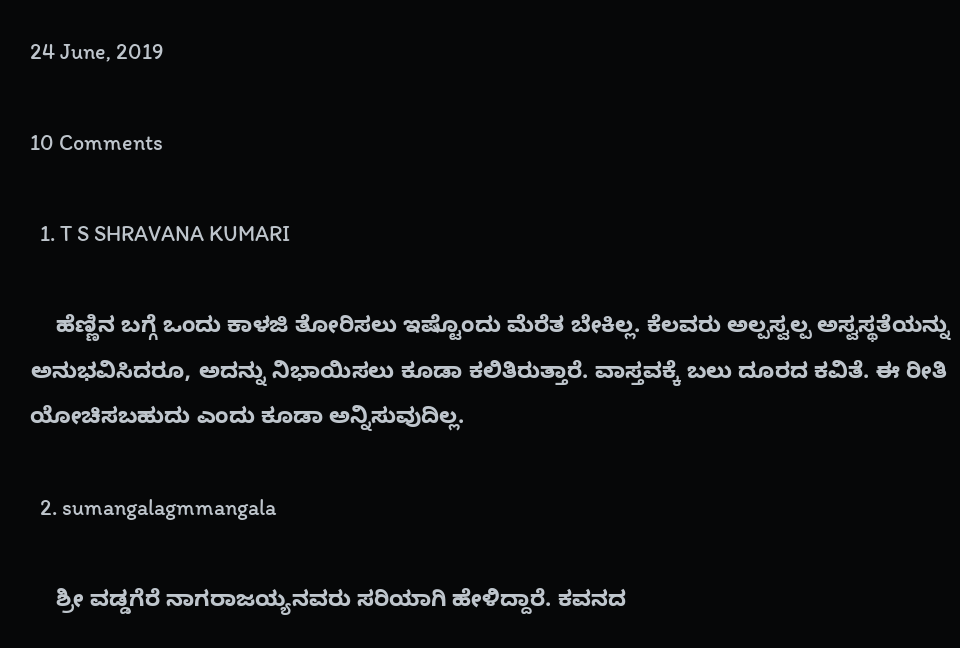24 June, 2019

10 Comments

  1. T S SHRAVANA KUMARI

    ಹೆಣ್ಣಿನ ಬಗ್ಗೆ ಒಂದು ಕಾಳಜಿ ತೋರಿಸಲು ಇಷ್ಟೊಂದು ಮೆರೆತ ಬೇಕಿಲ್ಲ. ಕೆಲವರು ಅಲ್ಪಸ್ವಲ್ಪ ಅಸ್ವಸ್ಥತೆಯನ್ನು ಅನುಭವಿಸಿದರೂ, ಅದನ್ನು ನಿಭಾಯಿಸಲು ಕೂಡಾ ಕಲಿತಿರುತ್ತಾರೆ. ವಾಸ್ತವಕ್ಕೆ ಬಲು ದೂರದ ಕವಿತೆ. ಈ ರೀತಿ ಯೋಚಿಸಬಹುದು ಎಂದು ಕೂಡಾ ಅನ್ನಿಸುವುದಿಲ್ಲ.

  2. sumangalagmmangala

    ಶ್ರೀ ವಡ್ಡಗೆರೆ ನಾಗರಾಜಯ್ಯನವರು ಸರಿಯಾಗಿ ಹೇಳಿದ್ದಾರೆ. ಕವನದ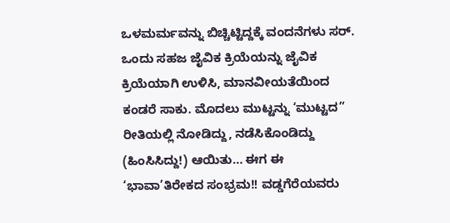ಒಳಮರ್ಮವನ್ನು ಬಿಚ್ಚಿಟ್ಟಿದ್ದಕ್ಕೆ ವಂದನೆಗಳು ಸರ್. ಒಂದು ಸಹಜ ಜೈವಿಕ ಕ್ರಿಯೆಯನ್ನು ಜೈವಿಕ ಕ್ರಿಯೆಯಾಗಿ ಉಳಿಸಿ, ಮಾನವೀಯತೆಯಿಂದ ಕಂಡರೆ ಸಾಕು. ಮೊದಲು ಮುಟ್ಟನ್ನು ‘ಮುಟ್ಟದ” ರೀತಿಯಲ್ಲಿ ನೋಡಿದ್ದು, ನಡೆಸಿಕೊಂಡಿದ್ದು (ಹಿಂಸಿಸಿದ್ದು!) ಆಯಿತು… ಈಗ ಈ ‘ಭಾವಾ’ತಿರೇಕದ ಸಂಭ್ರಮ!! ವಡ್ಡಗೆರೆಯವರು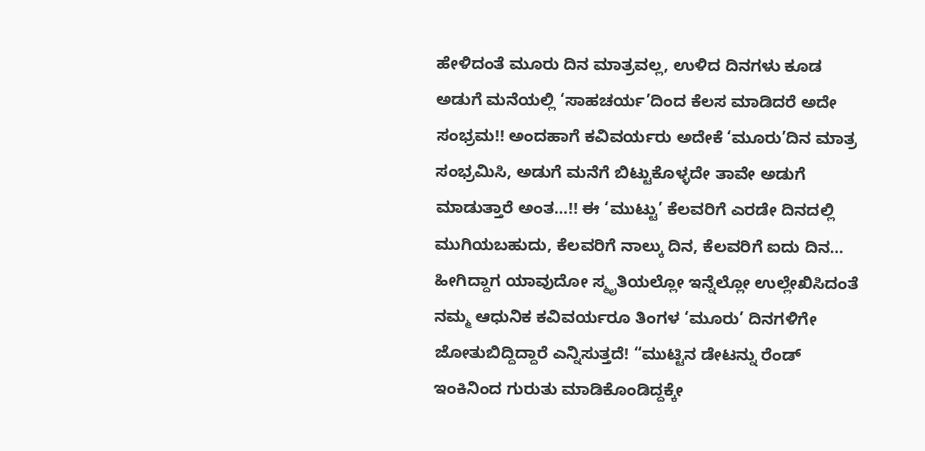ಹೇಳಿದಂತೆ ಮೂರು ದಿನ ಮಾತ್ರವಲ್ಲ, ಉಳಿದ ದಿನಗಳು ಕೂಡ ಅಡುಗೆ ಮನೆಯಲ್ಲಿ ‘ಸಾಹಚರ್ಯ’ದಿಂದ ಕೆಲಸ ಮಾಡಿದರೆ ಅದೇ ಸಂಭ್ರಮ!! ಅಂದಹಾಗೆ ಕವಿವರ್ಯರು ಅದೇಕೆ ‘ಮೂರು’ದಿನ ಮಾತ್ರ ಸಂಭ್ರಮಿಸಿ, ಅಡುಗೆ ಮನೆಗೆ ಬಿಟ್ಟುಕೊಳ್ಳದೇ ತಾವೇ ಅಡುಗೆ ಮಾಡುತ್ತಾರೆ ಅಂತ…!! ಈ ‘ಮುಟ್ಟು’ ಕೆಲವರಿಗೆ ಎರಡೇ ದಿನದಲ್ಲಿ ಮುಗಿಯಬಹುದು, ಕೆಲವರಿಗೆ ನಾಲ್ಕು ದಿನ, ಕೆಲವರಿಗೆ ಐದು ದಿನ… ಹೀಗಿದ್ದಾಗ ಯಾವುದೋ ಸ್ಮೃತಿಯಲ್ಲೋ ಇನ್ನೆಲ್ಲೋ ಉಲ್ಲೇಖಿಸಿದಂತೆ ನಮ್ಮ ಆಧುನಿಕ ಕವಿವರ್ಯರೂ ತಿಂಗಳ ‘ಮೂರು’ ದಿನಗಳಿಗೇ ಜೋತುಬಿದ್ದಿದ್ದಾರೆ ಎನ್ನಿಸುತ್ತದೆ! “ಮುಟ್ಟಿನ ಡೇಟನ್ನು ರೆಂಡ್ ಇಂಕಿನಿಂದ ಗುರುತು ಮಾಡಿಕೊಂಡಿದ್ದಕ್ಕೇ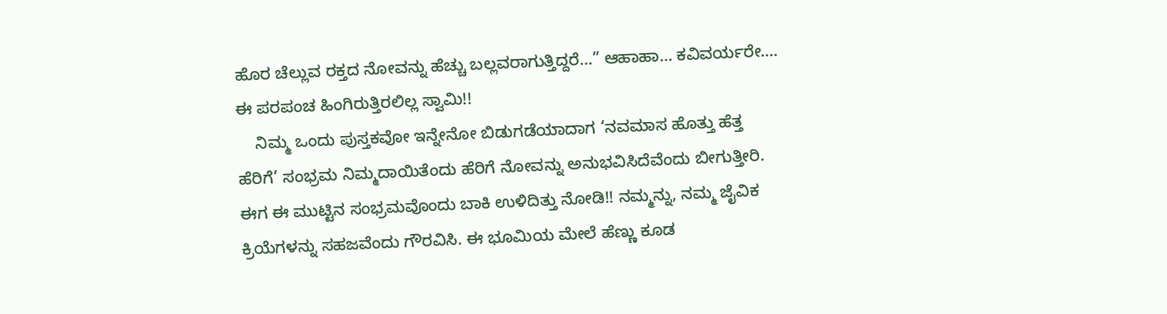ಹೊರ ಚೆಲ್ಲುವ ರಕ್ತದ ನೋವನ್ನು ಹೆಚ್ಚು ಬಲ್ಲವರಾಗುತ್ತಿದ್ದರೆ…” ಆಹಾಹಾ… ಕವಿವರ್ಯರೇ…. ಈ ಪರಪಂಚ ಹಿಂಗಿರುತ್ತಿರಲಿಲ್ಲ ಸ್ವಾಮಿ!!
    ನಿಮ್ಮ ಒಂದು ಪುಸ್ತಕವೋ ಇನ್ನೇನೋ ಬಿಡುಗಡೆಯಾದಾಗ ‘ನವಮಾಸ ಹೊತ್ತು ಹೆತ್ತ ಹೆರಿಗೆ’ ಸಂಭ್ರಮ ನಿಮ್ಮದಾಯಿತೆಂದು ಹೆರಿಗೆ ನೋವನ್ನು ಅನುಭವಿಸಿದೆವೆಂದು ಬೀಗುತ್ತೀರಿ. ಈಗ ಈ ಮುಟ್ಟಿನ ಸಂಭ್ರಮವೊಂದು ಬಾಕಿ ಉಳಿದಿತ್ತು ನೋಡಿ!! ನಮ್ಮನ್ನು, ನಮ್ಮ ಜೈವಿಕ ಕ್ರಿಯೆಗಳನ್ನು ಸಹಜವೆಂದು ಗೌರವಿಸಿ. ಈ ಭೂಮಿಯ ಮೇಲೆ ಹೆಣ್ಣು ಕೂಡ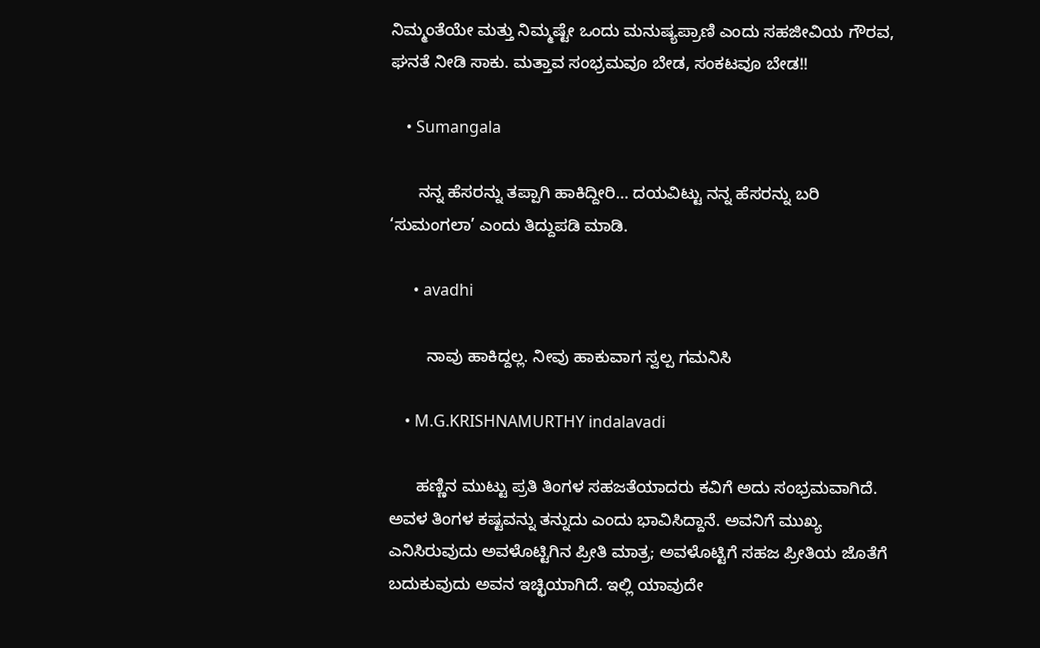ನಿಮ್ಮಂತೆಯೇ ಮತ್ತು ನಿಮ್ಮಷ್ಟೇ ಒಂದು ಮನುಷ್ಯಪ್ರಾಣಿ ಎಂದು ಸಹಜೀವಿಯ ಗೌರವ, ಘನತೆ ನೀಡಿ ಸಾಕು. ಮತ್ತಾವ ಸಂಭ್ರಮವೂ ಬೇಡ, ಸಂಕಟವೂ ಬೇಡ!!

    • Sumangala

      ನನ್ನ ಹೆಸರನ್ನು ತಪ್ಪಾಗಿ ಹಾಕಿದ್ದೀರಿ… ದಯವಿಟ್ಟು ನನ್ನ ಹೆಸರನ್ನು ಬರಿ ‘ಸುಮಂಗಲಾ’ ಎಂದು ತಿದ್ದುಪಡಿ ಮಾಡಿ.

      • avadhi

        ನಾವು ಹಾಕಿದ್ದಲ್ಲ. ನೀವು ಹಾಕುವಾಗ ಸ್ವಲ್ಪ ಗಮನಿಸಿ

    • M.G.KRISHNAMURTHY indalavadi

      ಹಣ್ಣಿನ ಮುಟ್ಟು ಪ್ರತಿ ತಿಂಗಳ ಸಹಜತೆಯಾದರು ಕವಿಗೆ ಅದು ಸಂಭ್ರಮವಾಗಿದೆ. ಅವಳ ತಿಂಗಳ ಕಷ್ಟವನ್ನು ತನ್ನುದು ಎಂದು ಭಾವಿಸಿದ್ದಾನೆ. ಅವನಿಗೆ ಮುಖ್ಯ ಎನಿಸಿರುವುದು ಅವಳೊಟ್ಟಿಗಿನ ಪ್ರೀತಿ ಮಾತ್ರ; ಅವಳೊಟ್ಟಿಗೆ ಸಹಜ ಪ್ರೀತಿಯ ಜೊತೆಗೆ ಬದುಕುವುದು ಅವನ ಇಚ್ಛಿಯಾಗಿದೆ. ಇಲ್ಲಿ ಯಾವುದೇ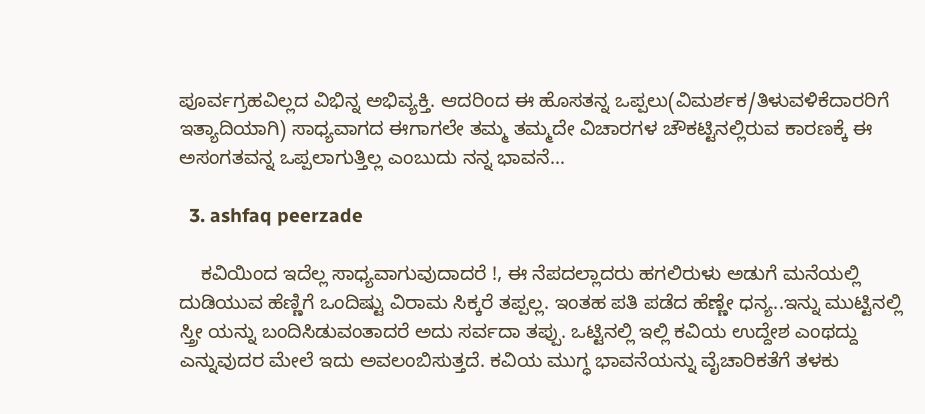ಪೂರ್ವಗ್ರಹವಿಲ್ಲದ ವಿಭಿನ್ನ ಅಭಿವ್ಯಕ್ತಿ. ಆದರಿಂದ ಈ ಹೊಸತನ್ನ ಒಪ್ಪಲು(ವಿಮರ್ಶಕ/ತಿಳುವಳಿಕೆದಾರರಿಗೆ ಇತ್ಯಾದಿಯಾಗಿ) ಸಾಧ್ಯವಾಗದ ಈಗಾಗಲೇ ತಮ್ಮ ತಮ್ಮದೇ ವಿಚಾರಗಳ ಚೌಕಟ್ಟಿನಲ್ಲಿರುವ ಕಾರಣಕ್ಕೆ ಈ ಅಸಂಗತವನ್ನ ಒಪ್ಪಲಾಗುತ್ತಿಲ್ಲ ಎಂಬುದು ನನ್ನ ಭಾವನೆ…

  3. ashfaq peerzade

    ಕವಿಯಿಂದ ಇದೆಲ್ಲ ಸಾಧ್ಯವಾಗುವುದಾದರೆ !, ಈ ನೆಪದಲ್ಲಾದರು ಹಗಲಿರುಳು ಅಡುಗೆ ಮನೆಯಲ್ಲಿ ದುಡಿಯುವ ಹೆಣ್ಣಿಗೆ ಒಂದಿಷ್ಟು ವಿರಾಮ ಸಿಕ್ಕರೆ ತಪ್ಪಲ್ಲ. ಇಂತಹ ಪತಿ ಪಡೆದ ಹೆಣ್ಣೇ ಧನ್ಯ..ಇನ್ನು ಮುಟ್ಟಿನಲ್ಲಿ ಸ್ತ್ರೀ ಯನ್ನು ಬಂದಿಸಿಡುವಂತಾದರೆ ಅದು ಸರ್ವದಾ ತಪ್ಪು. ಒಟ್ಟಿನಲ್ಲಿ ಇಲ್ಲಿ ಕವಿಯ ಉದ್ದೇಶ ಎಂಥದ್ದು ಎನ್ನುವುದರ ಮೇಲೆ ಇದು ಅವಲಂಬಿಸುತ್ತದೆ. ಕವಿಯ ಮುಗ್ಧ ಭಾವನೆಯನ್ನು ವೈಚಾರಿಕತೆಗೆ ತಳಕು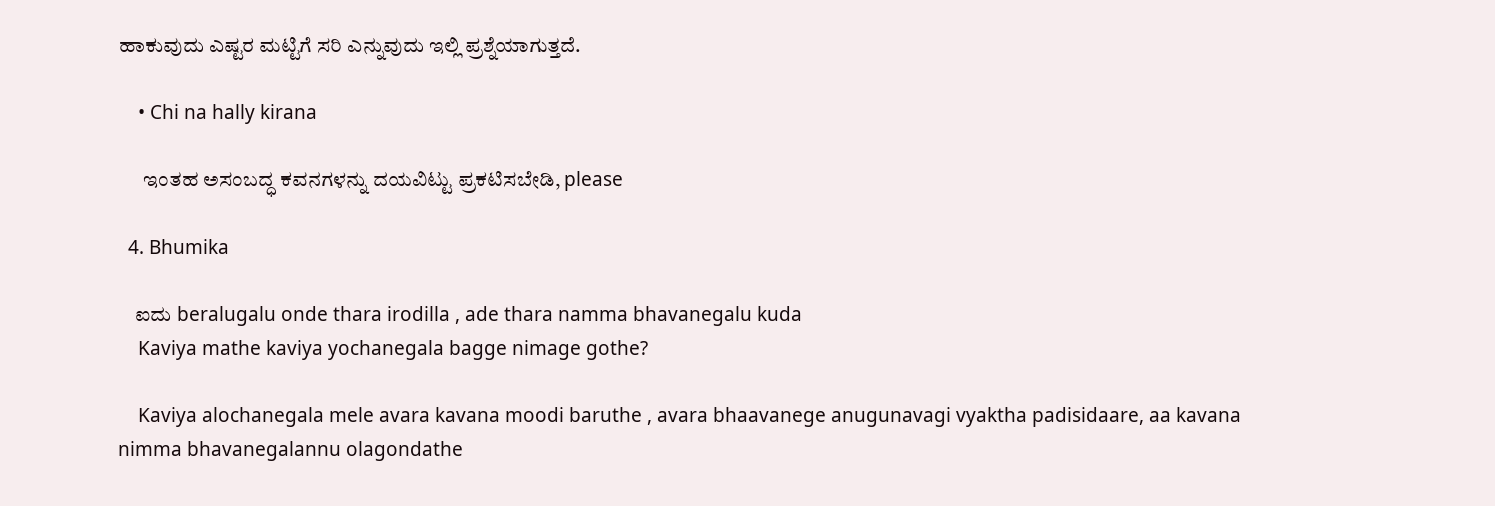ಹಾಕುವುದು ಎಷ್ಟರ ಮಟ್ಟಿಗೆ ಸರಿ ಎನ್ನುವುದು ಇಲ್ಲಿ ಪ್ರಶ್ನೆಯಾಗುತ್ತದೆ.

    • Chi na hally kirana

      ಇಂತಹ ಅಸಂಬದ್ಧ ಕವನಗಳನ್ನು ದಯವಿಟ್ಟು ಪ್ರಕಟಿಸಬೇಡಿ, please

  4. Bhumika

    ಐದು beralugalu onde thara irodilla , ade thara namma bhavanegalu kuda
    Kaviya mathe kaviya yochanegala bagge nimage gothe?

    Kaviya alochanegala mele avara kavana moodi baruthe , avara bhaavanege anugunavagi vyaktha padisidaare, aa kavana nimma bhavanegalannu olagondathe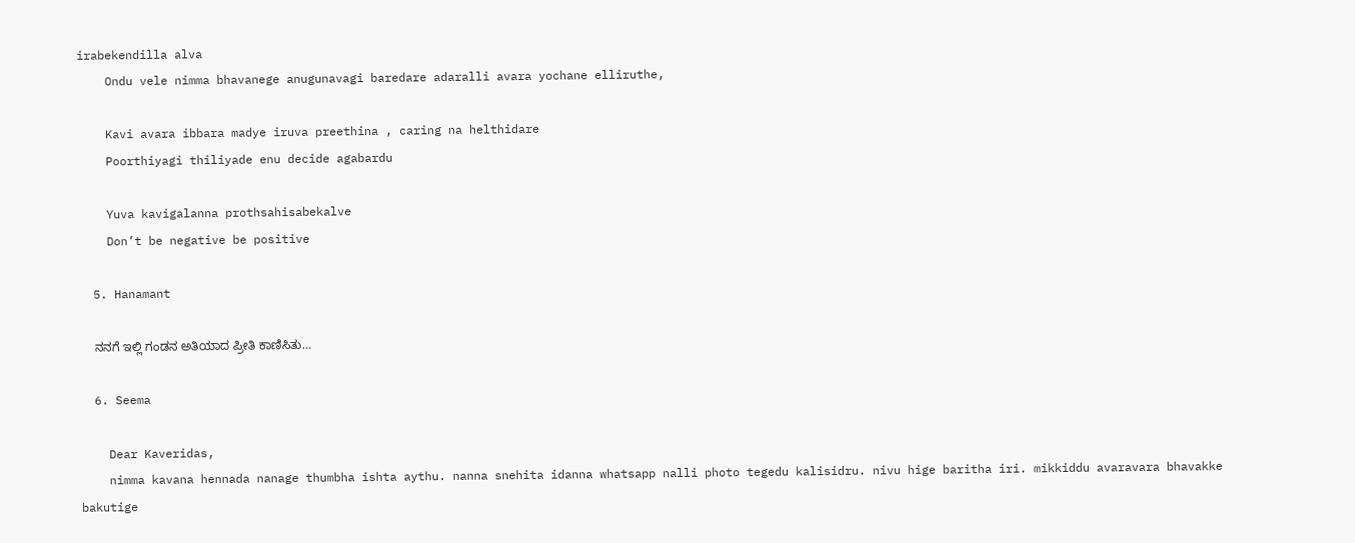irabekendilla alva
    Ondu vele nimma bhavanege anugunavagi baredare adaralli avara yochane elliruthe,

    Kavi avara ibbara madye iruva preethina , caring na helthidare
    Poorthiyagi thiliyade enu decide agabardu

    Yuva kavigalanna prothsahisabekalve
    Don’t be negative be positive

  5. Hanamant

    ನನಗೆ ಇಲ್ಲಿ ಗಂಡನ ಅತಿಯಾದ ಪ್ರೀತಿ ಕಾಣಿಸಿತು…

  6. Seema

    Dear Kaveridas,
    nimma kavana hennada nanage thumbha ishta aythu. nanna snehita idanna whatsapp nalli photo tegedu kalisidru. nivu hige baritha iri. mikkiddu avaravara bhavakke bakutige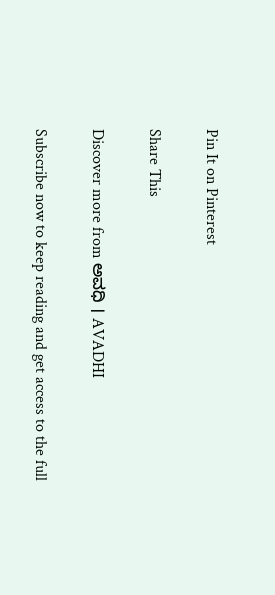Pin It on Pinterest

Share This

Discover more from ಅವಧಿ । AVADHI

Subscribe now to keep reading and get access to the full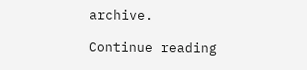archive.

Continue reading